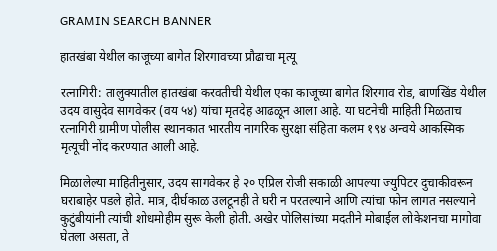GRAMIN SEARCH BANNER

हातखंबा येथील काजूच्या बागेत शिरगावच्या प्रौढाचा मृत्यू

रत्नागिरी: तालुक्यातील हातखंबा करवतीची येथील एका काजूच्या बागेत शिरगाव रोड, बाणखिंड येथील उदय वासुदेव सागवेकर (वय ५४) यांचा मृतदेह आढळून आला आहे. या घटनेची माहिती मिळताच रत्नागिरी ग्रामीण पोलीस स्थानकात भारतीय नागरिक सुरक्षा संहिता कलम १९४ अन्वये आकस्मिक मृत्यूची नोंद करण्यात आली आहे.

मिळालेल्या माहितीनुसार, उदय सागवेकर हे २० एप्रिल रोजी सकाळी आपल्या ज्युपिटर दुचाकीवरून घराबाहेर पडले होते. मात्र, दीर्घकाळ उलटूनही ते घरी न परतल्याने आणि त्यांचा फोन लागत नसल्याने कुटुंबीयांनी त्यांची शोधमोहीम सुरू केली होती. अखेर पोलिसांच्या मदतीने मोबाईल लोकेशनचा मागोवा घेतला असता, ते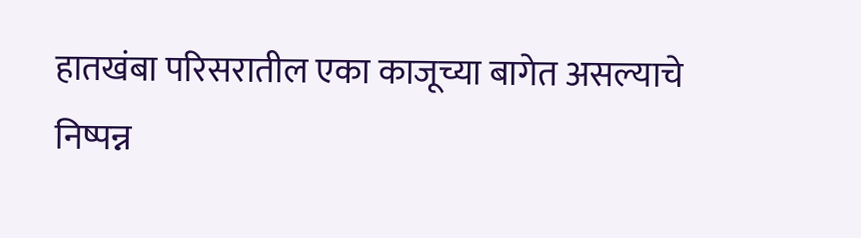हातखंबा परिसरातील एका काजूच्या बागेत असल्याचे निष्पन्न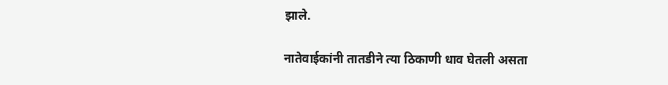झाले.

नातेवाईकांनी तातडीने त्या ठिकाणी धाव घेतली असता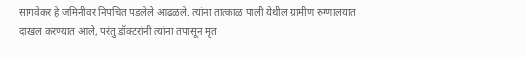सागवेकर हे जमिनीवर निपचित पडलेले आढळले. त्यांना तात्काळ पाली येथील ग्रामीण रुग्णालयात दाखल करण्यात आले, परंतु डॉक्टरांनी त्यांना तपासून मृत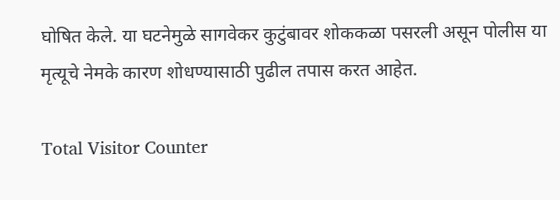घोषित केले. या घटनेमुळे सागवेकर कुटुंबावर शोककळा पसरली असून पोलीस या मृत्यूचे नेमके कारण शोधण्यासाठी पुढील तपास करत आहेत.

Total Visitor Counter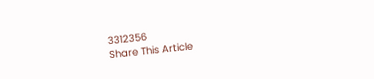3312356
Share This Article